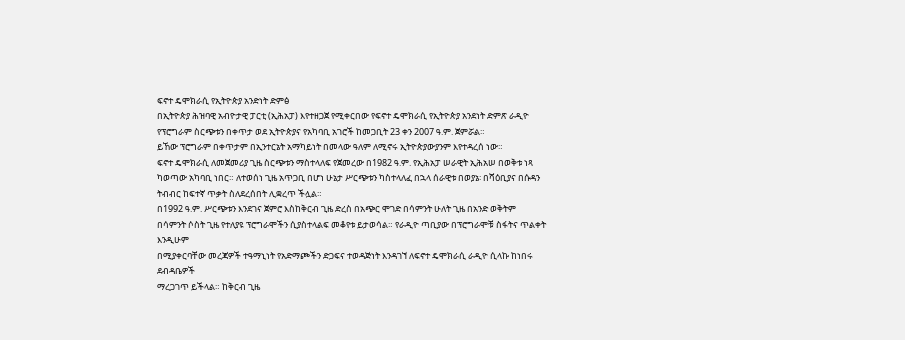ፍኖተ ዴሞክራሲ የኢትዮጵያ አንድነት ድምፅ
በኢትዮጵያ ሕዝባዊ አብዮታዊ ፓርቲ (ኢሕአፓ) እየተዘጋጀ የሚቀርበው የፍኖተ ዴሞክራሲ የኢትዮጵያ አንደነት ድምጽ ራዲዮ
የፕሮግራም ስርጭቱን በቀጥታ ወደ ኢትዮጵያና የአካባቢ አገሮች ከመጋቢት 23 ቀን 2007 ዓ.ም. ጀምሯል።
ይኸው ፕሮግራም በቀጥታም በኢንተርኔት አማካይነት በመላው ዓለም ለሚኖሩ ኢትዮጵያውያንም እየተዳረሰ ነው።
ፍኖተ ዴሞክራሲ ለመጀመሪያ ጊዜ ስርጭቱን ማስተላለፍ የጀመረው በ1982 ዓ.ም. የኢሕአፓ ሠራዊት ኢሕአሠ በወቅቱ ነጻ
ካወጣው አካባቢ ነበር። ለተወሰነ ጊዜ አጥጋቢ በሆነ ሁኔታ ሥርጭቱን ካስተላለፈ በኋላ ሰራዊቱ በወያኔ፡ በሻዕቢያና በሱዳን
ትብብር ከፍተኛ ጥቃት ስለደረሰበት ሊቋረጥ ችሏል።
በ1992 ዓ.ም. ሥርጭቱን እንደገና ጀምሮ እስከቅርብ ጊዜ ድረስ በአጭር ሞገድ በሳምንት ሁለት ጊዜ በአንድ ወቅትም
በሳምንት ሶስት ጊዜ የተለያዩ ፕሮግራሞችን ሲያስተላልፍ መቆየቱ ይታወሳል። የራዲዮ ጣቢያው በፕሮግራሞቹ ስፋትና ጥልቀት እንዲሁም
በሚያቀርባቸው መረጃዎች ተዓማኒነት የአድማጮችን ድጋፍና ተወዳጅነት እንዳገኘ ለፍኖተ ዴሞክራሲ ራዲዮ ሲላኩ ከነበሩ ደብዳቤዎች
ማረጋገጥ ይችላል። ከቅርብ ጊዜ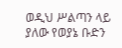ወዲህ ሥልጣን ላይ ያለው የወያኔ ቡድን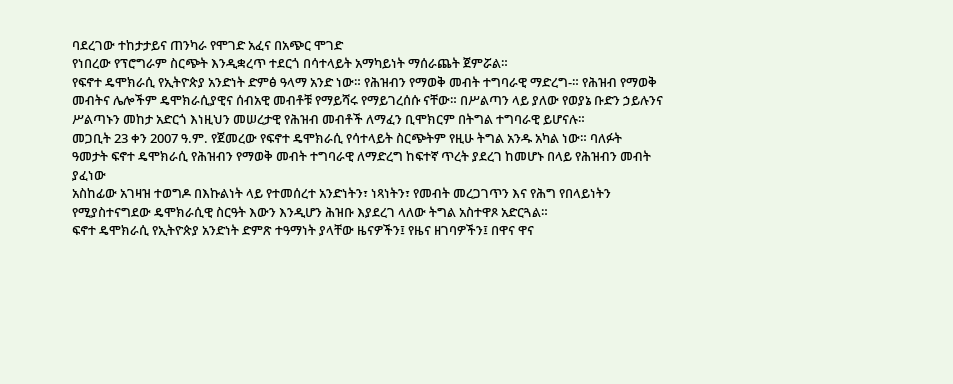ባደረገው ተከታታይና ጠንካራ የሞገድ አፈና በአጭር ሞገድ
የነበረው የፕሮግራም ስርጭት እንዲቋረጥ ተደርጎ በሳተላይት አማካይነት ማሰራጨት ጀምሯል።
የፍኖተ ዴሞክራሲ የኢትዮጵያ አንድነት ድምፅ ዓላማ አንድ ነው። የሕዝብን የማወቅ መብት ተግባራዊ ማድረግ-። የሕዝብ የማወቅ
መብትና ሌሎችም ዴሞክራሲያዊና ሰብአዊ መብቶቹ የማይሻሩ የማይገረሰሱ ናቸው። በሥልጣን ላይ ያለው የወያኔ ቡድን ኃይሉንና
ሥልጣኑን መከታ አድርጎ እነዚህን መሠረታዊ የሕዝብ መብቶች ለማፈን ቢሞክርም በትግል ተግባራዊ ይሆናሉ።
መጋቢት 23 ቀን 2007 ዓ.ም. የጀመረው የፍኖተ ዴሞክራሲ የሳተላይት ስርጭትም የዚሁ ትግል አንዱ አካል ነው። ባለፉት
ዓመታት ፍኖተ ዴሞክራሲ የሕዝብን የማወቅ መብት ተግባራዊ ለማድረግ ከፍተኛ ጥረት ያደረገ ከመሆኑ በላይ የሕዝብን መብት ያፈነው
አስከፊው አገዛዝ ተወግዶ በእኩልነት ላይ የተመሰረተ አንድነትን፣ ነጻነትን፣ የመብት መረጋገጥን እና የሕግ የበላይነትን
የሚያስተናግደው ዴሞክራሲዊ ስርዓት እውን እንዲሆን ሕዝቡ እያደረገ ላለው ትግል አስተዋጾ አድርጓል።
ፍኖተ ዴሞክራሲ የኢትዮጵያ አንድነት ድምጽ ተዓማነት ያላቸው ዜናዎችን፤ የዜና ዘገባዎችን፤ በዋና ዋና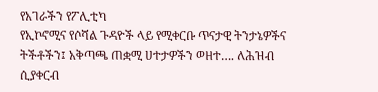የአገራችን የፖሊቲካ
የኢኮኖሚና የሶሻል ጉዳዮች ላይ የሚቀርቡ ጥናታዊ ትንታኔዎችና ትችቶችን፤ አቅጣጫ ጠቋሚ ሀተታዎችን ወዘተ…. ለሕዝብ ሲያቀርብ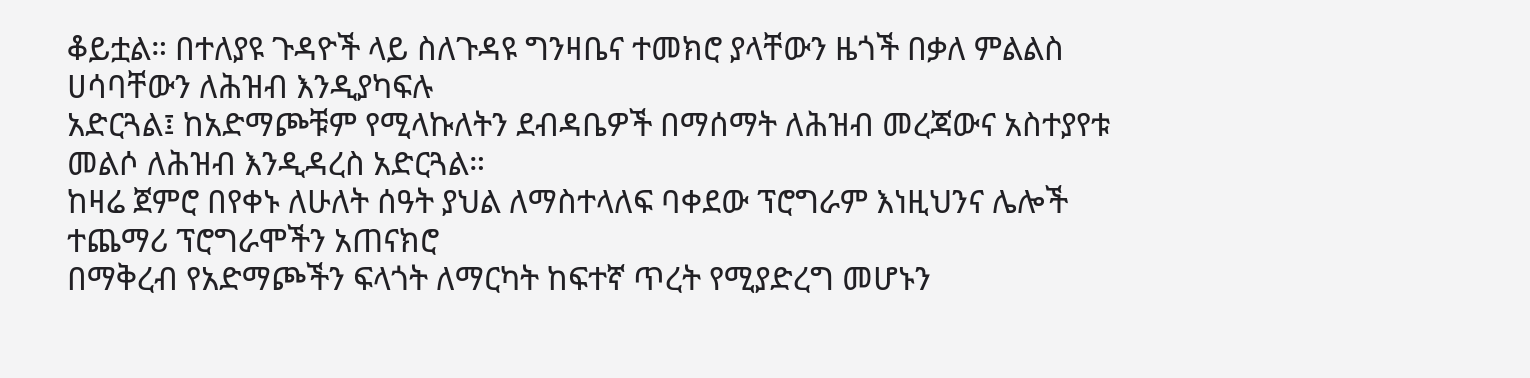ቆይቷል። በተለያዩ ጉዳዮች ላይ ስለጉዳዩ ግንዛቤና ተመክሮ ያላቸውን ዜጎች በቃለ ምልልስ ሀሳባቸውን ለሕዝብ እንዲያካፍሉ
አድርጓል፤ ከአድማጮቹም የሚላኩለትን ደብዳቤዎች በማሰማት ለሕዝብ መረጃውና አስተያየቱ መልሶ ለሕዝብ እንዲዳረስ አድርጓል።
ከዛሬ ጀምሮ በየቀኑ ለሁለት ሰዓት ያህል ለማስተላለፍ ባቀደው ፕሮግራም እነዚህንና ሌሎች ተጨማሪ ፕሮግራሞችን አጠናክሮ
በማቅረብ የአድማጮችን ፍላጎት ለማርካት ከፍተኛ ጥረት የሚያድረግ መሆኑን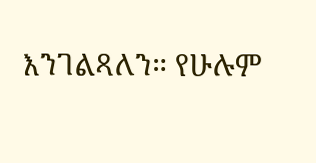እንገልጻለን። የሁሉም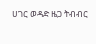ሀገር ወዳድ ዜጋ ትብብር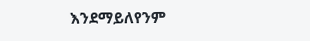እንደማይለየንም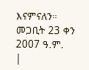እናምናለን።
መጋቢት 23 ቀን 2007 ዓ.ም.
|